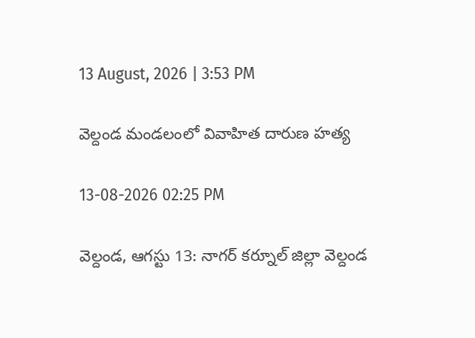13 August, 2026 | 3:53 PM

వెల్దండ మండలంలో వివాహిత దారుణ హత్య

13-08-2026 02:25 PM

వెల్దండ, ఆగస్టు 13: నాగర్‌ కర్నూల్ జిల్లా వెల్దండ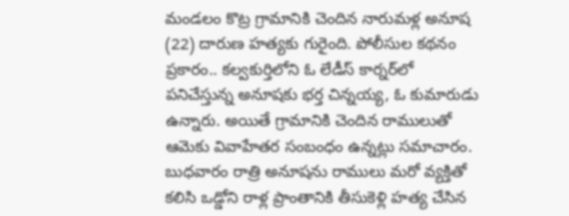మండలం కొట్ర గ్రామానికి చెందిన నారుమళ్ల అనూష (22) దారుణ హత్యకు గురైంది. పోలీసుల కథనం ప్రకారం.. కల్వకుర్తిలోని ఓ లేడీస్‌ కార్నర్‌లో పనిచేస్తున్న అనూషకు భర్త చిన్నయ్య, ఓ కుమారుడు ఉన్నారు. అయితే గ్రామానికి చెందిన రాములుతో ఆమెకు వివాహేతర సంబంధం ఉన్నట్లు సమాచారం. బుధవారం రాత్రి అనూషను రాములు మరో వ్యక్తితో కలిసి ఒడ్డోని రాళ్ల ప్రాంతానికి తీసుకెళ్లి హత్య చేసిన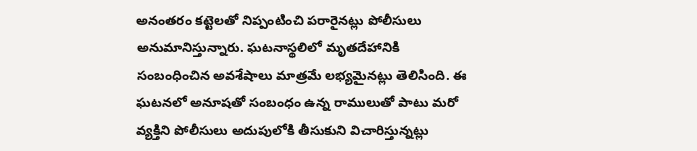అనంతరం కట్టెలతో నిప్పంటించి పరారైనట్లు పోలీసులు అనుమానిస్తున్నారు. ఘటనాస్థలిలో మృతదేహానికి సంబంధించిన అవశేషాలు మాత్రమే లభ్యమైనట్లు తెలిసింది. ఈ ఘటనలో అనూషతో సంబంధం ఉన్న రాములుతో పాటు మరో వ్యక్తిని పోలీసులు అదుపులోకి తీసుకుని విచారిస్తున్నట్లు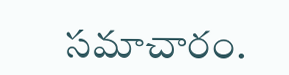సమాచారం.